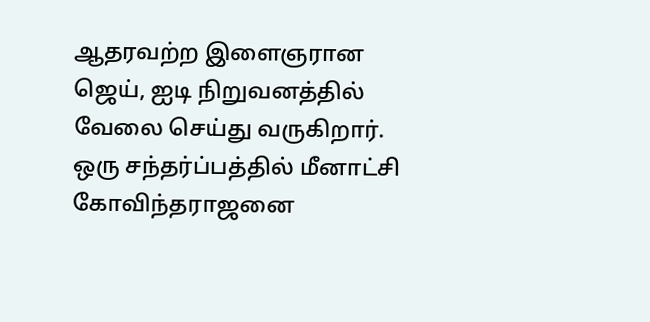ஆதரவற்ற இளைஞரான ஜெய், ஐடி நிறுவனத்தில் வேலை செய்து வருகிறார். ஒரு சந்தர்ப்பத்தில் மீனாட்சி கோவிந்தராஜனை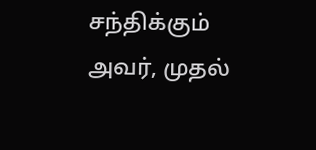சந்திக்கும் அவர், முதல்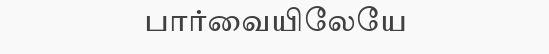பார்வையிலேயே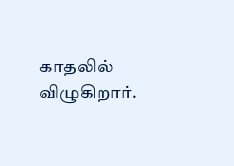காதலில் விழுகிறார்.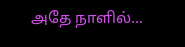அதே நாளில்…